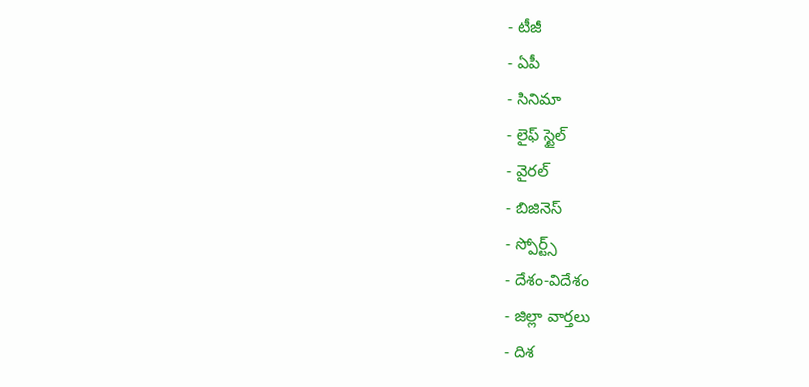- టీజీ
- ఏపీ
- సినిమా
- లైఫ్ స్టైల్
- వైరల్
- బిజినెస్
- స్పోర్ట్స్
- దేశం-విదేశం
- జిల్లా వార్తలు
- దిశ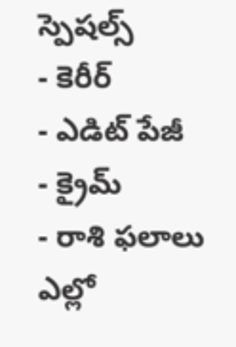స్పెషల్స్
- కెరీర్
- ఎడిట్ పేజీ
- క్రైమ్
- రాశి ఫలాలు
ఎల్లో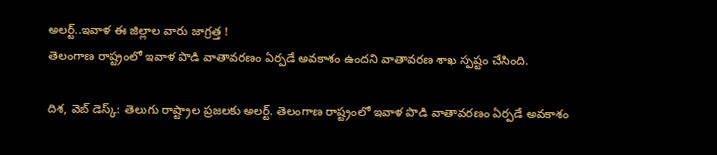అలర్ట్..ఇవాళ ఈ జిల్లాల వారు జాగ్రత్త !
తెలంగాణ రాష్ట్రంలో ఇవాళ పొడి వాతావరణం ఏర్పడే అవకాశం ఉందని వాతావరణ శాఖ స్పష్టం చేసింది.

దిశ, వెబ్ డెస్క్: తెలుగు రాష్ట్రాల ప్రజలకు అలర్ట్. తెలంగాణ రాష్ట్రంలో ఇవాళ పొడి వాతావరణం ఏర్పడే అవకాశం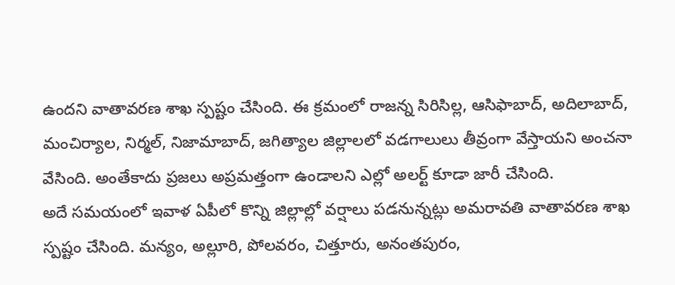ఉందని వాతావరణ శాఖ స్పష్టం చేసింది. ఈ క్రమంలో రాజన్న సిరిసిల్ల, ఆసిఫాబాద్, అదిలాబాద్, మంచిర్యాల, నిర్మల్, నిజామాబాద్, జగిత్యాల జిల్లాలలో వడగాలులు తీవ్రంగా వేస్తాయని అంచనా వేసింది. అంతేకాదు ప్రజలు అప్రమత్తంగా ఉండాలని ఎల్లో అలర్ట్ కూడా జారీ చేసింది.
అదే సమయంలో ఇవాళ ఏపీలో కొన్ని జిల్లాల్లో వర్షాలు పడనున్నట్లు అమరావతి వాతావరణ శాఖ స్పష్టం చేసింది. మన్యం, అల్లూరి, పోలవరం, చిత్తూరు, అనంతపురం,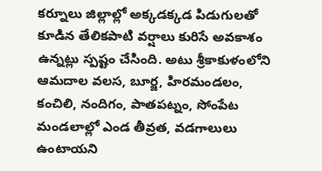కర్నూలు జిల్లాల్లో అక్కడక్కడ పిడుగులతో కూడిన తేలికపాటి వర్షాలు కురిసే అవకాశం ఉన్నట్లు స్పష్టం చేసింది. అటు శ్రీకాకుళంలోని ఆమదాల వలస, బూర్జ, హిరమండలం, కంచిలి, నందిగం, పాతపట్నం, సోంపేట మండలాల్లో ఎండ తీవ్రత, వడగాలులు ఉంటాయని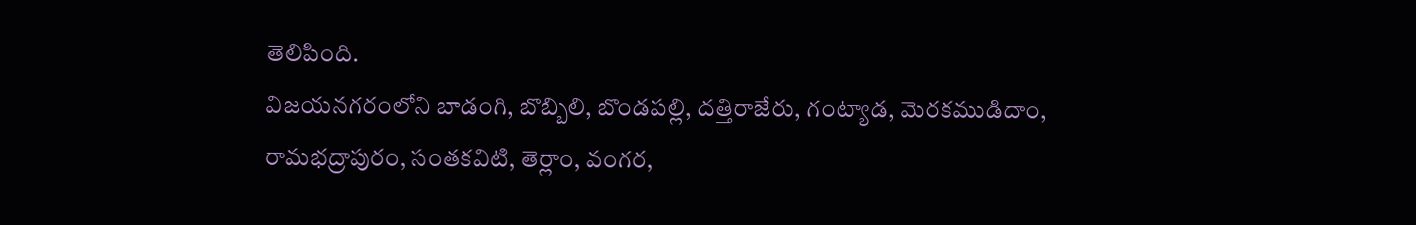తెలిపింది.
విజయనగరంలోని బాడంగి, బొబ్బిలి, బొండపల్లి, దత్తిరాజేరు, గంట్యాడ, మెరకముడిదాం, రామభద్రాపురం, సంతకవిటి, తెర్లాం, వంగర,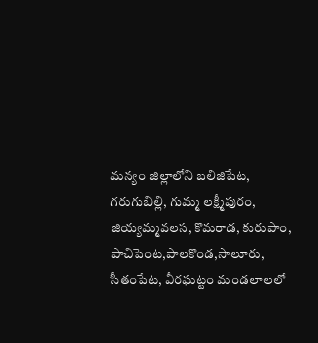మన్యం జిల్లాలోని బలిజిపేట, గరుగుబిల్లి, గుమ్మ లక్ష్మీపురం, జియ్యమ్మవలస, కొమరాడ, కురుపాం, పాచిపెంట,పాలకొండ,సాలూరు, సీతంపేట, వీరఘట్టం మండలాలలో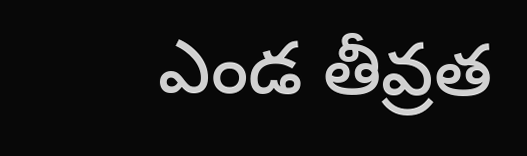ఎండ తీవ్రత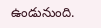ఉండునుంది.